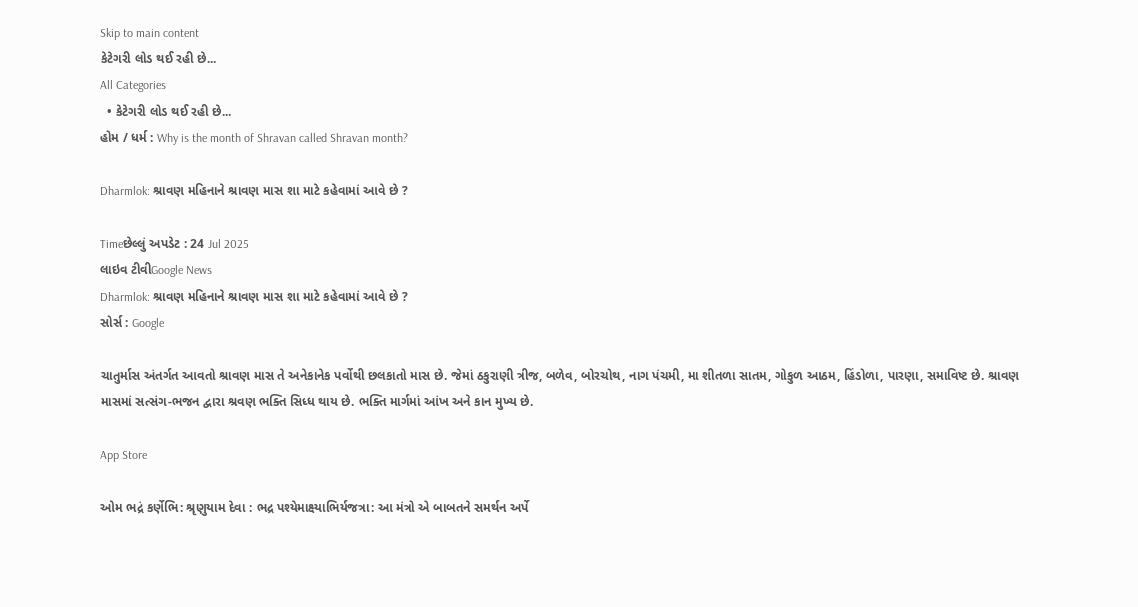Skip to main content
કેટેગરી લોડ થઈ રહી છે...
All Categories
  • કેટેગરી લોડ થઈ રહી છે...
હોમ / ધર્મ : Why is the month of Shravan called Shravan month?

Dharmlok: શ્રાવણ મહિનાને શ્રાવણ માસ શા માટે કહેવામાં આવે છે ?

Timeછેલ્લું અપડેટ : 24 Jul 2025
લાઇવ ટીવીGoogle News
Dharmlok: શ્રાવણ મહિનાને શ્રાવણ માસ શા માટે કહેવામાં આવે છે ?
સોર્સ : Google

ચાતુર્માસ અંતર્ગત આવતો શ્રાવણ માસ તે અનેકાનેક પર્વોથી છલકાતો માસ છે. જેમાં ઠકુરાણી ત્રીજ, બળેવ, બોરચોથ, નાગ પંચમી, મા શીતળા સાતમ, ગોકુળ આઠમ, હિંડોળા, પારણા, સમાવિષ્ટ છે. શ્રાવણ માસમાં સત્સંગ-ભજન દ્વારા શ્રવણ ભક્તિ સિધ્ધ થાય છે. ભક્તિ માર્ગમાં આંખ અને કાન મુખ્ય છે.

App Store

ઓમ ભદ્રં કર્ણેભિ: શ્રૃણુયામ દેવા : ભદ્ર પશ્યેમાક્ષ્યાભિર્યજત્રા: આ મંત્રો એ બાબતને સમર્થન અર્પે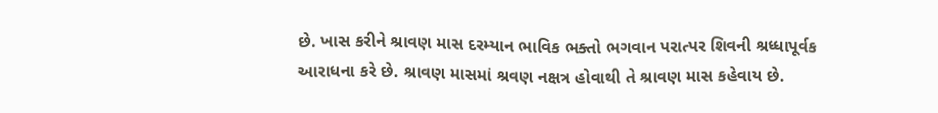છે. ખાસ કરીને શ્રાવણ માસ દરમ્યાન ભાવિક ભક્તો ભગવાન પરાત્પર શિવની શ્રધ્ધાપૂર્વક આરાધના કરે છે. શ્રાવણ માસમાં શ્રવણ નક્ષત્ર હોવાથી તે શ્રાવણ માસ કહેવાય છે.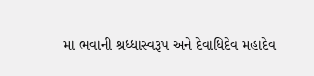મા ભવાની શ્રધ્ધાસ્વરૂપ અને દેવાધિદેવ મહાદેવ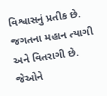વિશ્વાસનું પ્રતીક છે. જગતના મહાન ત્યાગી અને વિતરાગી છે. જેઓને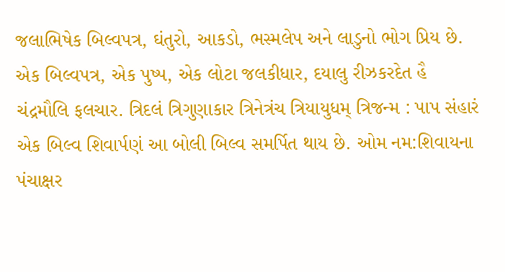જલાભિષેક બિલ્વપત્ર, ઘંતુરો, આકડો, ભસ્મલેપ અને લાડુનો ભોગ પ્રિય છે. એક બિલ્વપત્ર, એક પુષ્પ, એક લોટા જલકીધાર, દયાલુ રીઝકરદેત હૈ ચંદ્રમૌલિ ફલચાર. ત્રિદલં ત્રિગુણાકાર ત્રિનેત્રંચ ત્રિયાયુધમ્ ત્રિજન્મ : પાપ સંહારં એક બિલ્વ શિવાર્પણં આ બોલી બિલ્વ સમર્પિત થાય છે. ઓમ નમ:શિવાયના પંચાક્ષર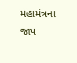મહામંત્રના જાપ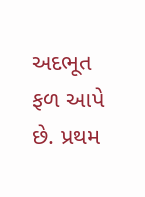અદભૂત ફળ આપે છે. પ્રથમ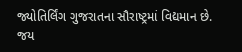જ્યોતિર્લિંગ ગુજરાતના સૌરાષ્ટ્રમાં વિદ્યમાન છે. જય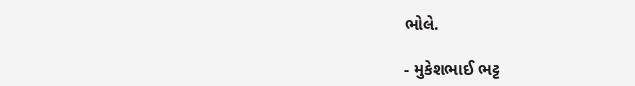ભોલે.

- મુકેશભાઈ ભટ્ટ